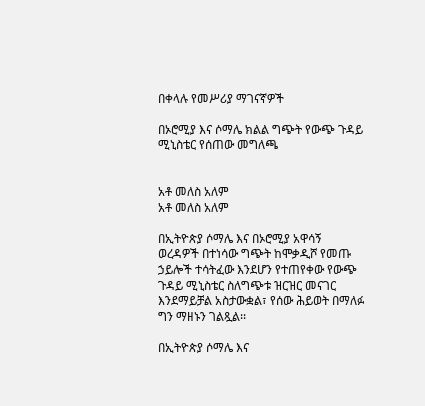በቀላሉ የመሥሪያ ማገናኛዎች

በኦሮሚያ እና ሶማሌ ክልል ግጭት የውጭ ጉዳይ ሚኒስቴር የሰጠው መግለጫ


አቶ መለስ አለም
አቶ መለስ አለም

በኢትዮጵያ ሶማሌ እና በኦሮሚያ አዋሳኝ ወረዳዎች በተነሳው ግጭት ከሞቃዲሾ የመጡ ኃይሎች ተሳትፈው እንደሆን የተጠየቀው የውጭ ጉዳይ ሚኒስቴር ስለግጭቱ ዝርዝር መናገር እንደማይቻል አስታውቋል፣ የሰው ሕይወት በማለፉ ግን ማዘኑን ገልጿል፡፡

በኢትዮጵያ ሶማሌ እና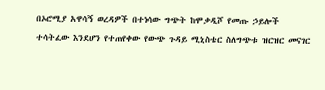በኦሮሚያ አዋሳኝ ወረዳዎች በተነሳው ግጭት ከሞቃዲሾ የመጡ ኃይሎች ተሳትፈው እንደሆን የተጠየቀው የውጭ ጉዳይ ሚኒስቴር ስለግጭቱ ዝርዝር መናገር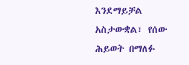እንደማይቻል አስታውቋል፣ የሰው ሕይወት በማለፉ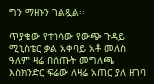ግን ማዘኑን ገልጿል፡፡

ጥያቄው የተነሳው የውጭ ጉዳይ ሚኒስቴር ቃል አቀባይ አቶ መለስ ዓለም ዛሬ በሰጡት መግለጫ እስክንድር ፍሬው ለዛሬ አጠር ያለ ዘገባ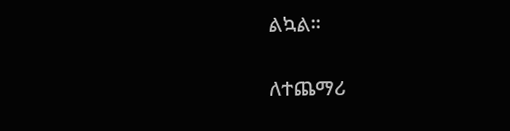ልኳል፡፡

ለተጨማሪ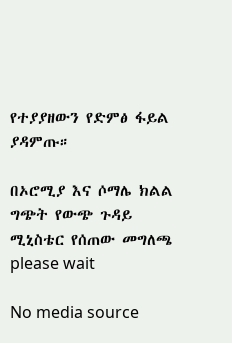የተያያዘውን የድምፅ ፋይል ያዳምጡ።

በኦሮሚያ እና ሶማሌ ክልል ግጭት የውጭ ጉዳይ ሚኒስቴር የሰጠው መግለጫ
please wait

No media source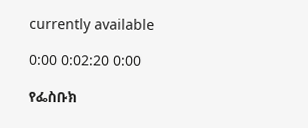currently available

0:00 0:02:20 0:00

የፌስቡክ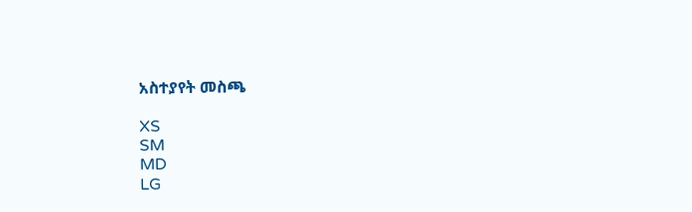አስተያየት መስጫ

XS
SM
MD
LG